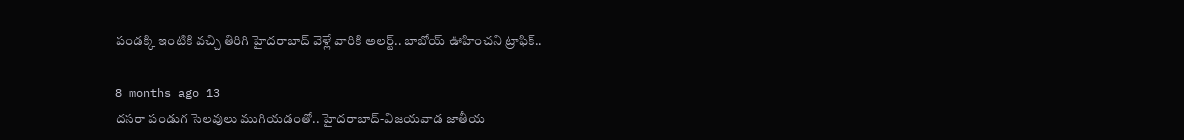పండక్కి ఇంటికి వచ్చి తిరిగి హైదరాబాద్ వెళ్లే వారికి అలర్ట్.. బాబోయ్ ఊహించని ట్రాఫిక్..

8 months ago 13
దసరా పండుగ సెలవులు ముగియడంతో.. హైదరాబాద్‌-విజయవాడ జాతీయ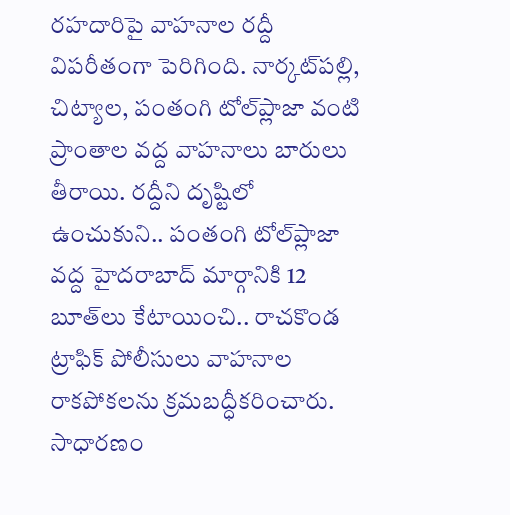రహదారిపై వాహనాల రద్దీ విపరీతంగా పెరిగింది. నార్కట్‌పల్లి, చిట్యాల, పంతంగి టోల్‌ప్లాజా వంటి ప్రాంతాల వద్ద వాహనాలు బారులు తీరాయి. రద్దీని దృష్టిలో ఉంచుకుని.. పంతంగి టోల్‌ప్లాజా వద్ద హైదరాబాద్ మార్గానికి 12 బూత్‌లు కేటాయించి.. రాచకొండ ట్రాఫిక్ పోలీసులు వాహనాల రాకపోకలను క్రమబద్ధీకరించారు. సాధారణం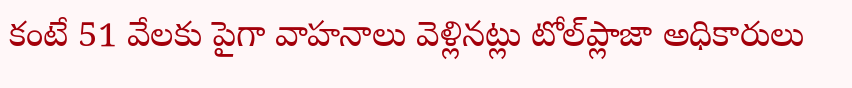కంటే 51 వేలకు పైగా వాహనాలు వెళ్లినట్లు టోల్‌ప్లాజా అధికారులు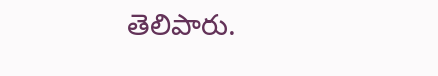తెలిపారు.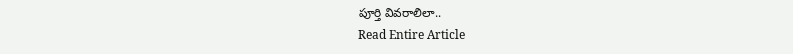పూర్తి వివరాలిలా..
Read Entire Article